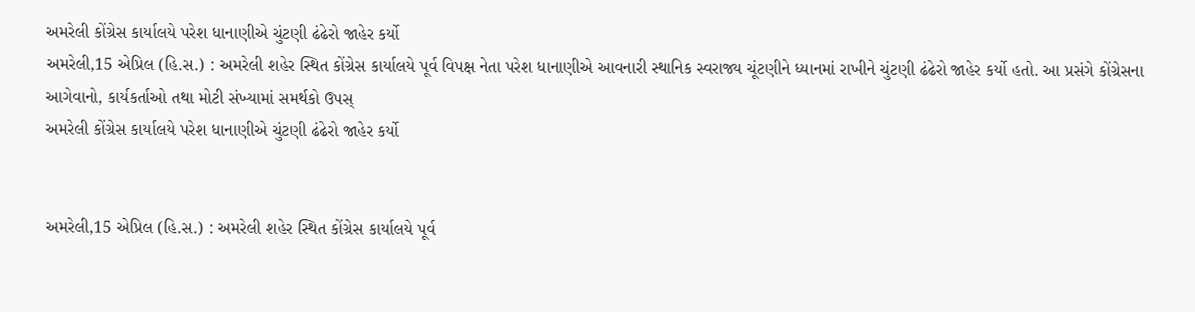અમરેલી કોંગ્રેસ કાર્યાલયે પરેશ ધાનાણીએ ચુંટણી ઢંઢેરો જાહેર કર્યો
અમરેલી,15 એપ્રિલ (હિ.સ.) : અમરેલી શહેર સ્થિત કોંગ્રેસ કાર્યાલયે પૂર્વ વિપક્ષ નેતા પરેશ ધાનાણીએ આવનારી સ્થાનિક સ્વરાજ્ય ચૂંટણીને ધ્યાનમાં રાખીને ચુંટણી ઢંઢેરો જાહેર કર્યો હતો. આ પ્રસંગે કોંગ્રેસના આગેવાનો, કાર્યકર્તાઓ તથા મોટી સંખ્યામાં સમર્થકો ઉપસ્
અમરેલી કોંગ્રેસ કાર્યાલયે પરેશ ધાનાણીએ ચુંટણી ઢંઢેરો જાહેર કર્યો


અમરેલી,15 એપ્રિલ (હિ.સ.) : અમરેલી શહેર સ્થિત કોંગ્રેસ કાર્યાલયે પૂર્વ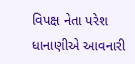વિપક્ષ નેતા પરેશ ધાનાણીએ આવનારી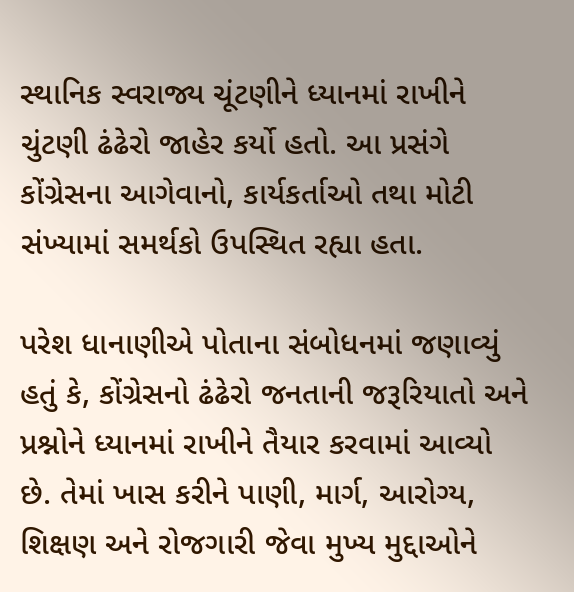સ્થાનિક સ્વરાજ્ય ચૂંટણીને ધ્યાનમાં રાખીને ચુંટણી ઢંઢેરો જાહેર કર્યો હતો. આ પ્રસંગે કોંગ્રેસના આગેવાનો, કાર્યકર્તાઓ તથા મોટી સંખ્યામાં સમર્થકો ઉપસ્થિત રહ્યા હતા.

પરેશ ધાનાણીએ પોતાના સંબોધનમાં જણાવ્યું હતું કે, કોંગ્રેસનો ઢંઢેરો જનતાની જરૂરિયાતો અને પ્રશ્નોને ધ્યાનમાં રાખીને તૈયાર કરવામાં આવ્યો છે. તેમાં ખાસ કરીને પાણી, માર્ગ, આરોગ્ય, શિક્ષણ અને રોજગારી જેવા મુખ્ય મુદ્દાઓને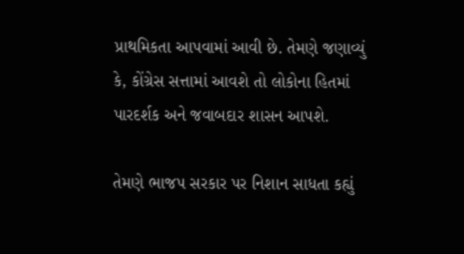પ્રાથમિકતા આપવામાં આવી છે. તેમણે જણાવ્યું કે, કોંગ્રેસ સત્તામાં આવશે તો લોકોના હિતમાં પારદર્શક અને જવાબદાર શાસન આપશે.

તેમણે ભાજપ સરકાર પર નિશાન સાધતા કહ્યું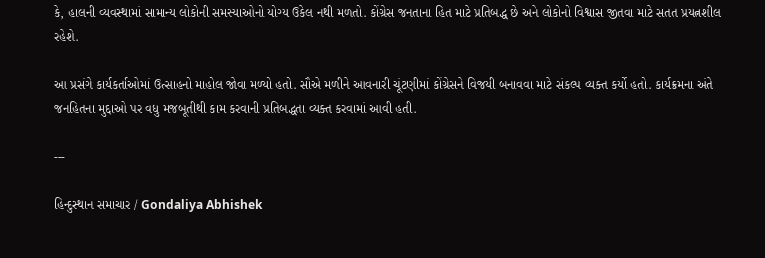કે, હાલની વ્યવસ્થામાં સામાન્ય લોકોની સમસ્યાઓનો યોગ્ય ઉકેલ નથી મળતો. કોંગ્રેસ જનતાના હિત માટે પ્રતિબદ્ધ છે અને લોકોનો વિશ્વાસ જીતવા માટે સતત પ્રયત્નશીલ રહેશે.

આ પ્રસંગે કાર્યકર્તાઓમાં ઉત્સાહનો માહોલ જોવા મળ્યો હતો. સૌએ મળીને આવનારી ચૂંટણીમાં કોંગ્રેસને વિજયી બનાવવા માટે સંકલ્પ વ્યક્ત કર્યો હતો. કાર્યક્રમના અંતે જનહિતના મુદ્દાઓ પર વધુ મજબૂતીથી કામ કરવાની પ્રતિબદ્ધતા વ્યક્ત કરવામાં આવી હતી.

---

હિન્દુસ્થાન સમાચાર / Gondaliya Abhishek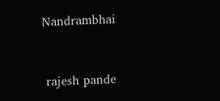Nandrambhai


 rajesh pande